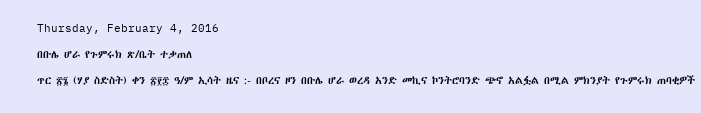Thursday, February 4, 2016

በቡሌ ሆራ የጉምሩክ ጽ/ቤት ተቃጠለ

ጥር ፳፮ (ሃያ ስድስት) ቀን ፳፻፰ ዓ/ም ኢሳት ዜና :- በቦረና ዞን በቡሌ ሆራ ወረዳ አንድ መኪና ኮንትሮባንድ ጭኖ አልፏል በሚል ምክንያት የጉምሩክ ጠባቂዎች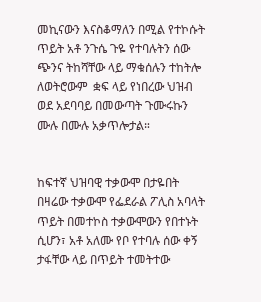መኪናውን እናስቆማለን በሚል የተኮሱት ጥይት አቶ ንጉሴ ጉዬ የተባሉትን ሰው ጭንና ትከሻቸው ላይ ማቁሰሉን ተከትሎ ለወትሮውም  ቋፍ ላይ የነበረው ህዝብ  ወደ አደባባይ በመውጣት ጉሙሩኩን ሙሉ በሙሉ አቃጥሎታል።


ከፍተኛ ህዝባዊ ተቃውሞ በታዬበት በዛሬው ተቃውሞ የፌደራል ፖሊስ አባላት ጥይት በመተኮስ ተቃውሞውን የበተኑት ሲሆን፣ አቶ አለሙ የቦ የተባሉ ሰው ቀኝ ታፋቸው ላይ በጥይት ተመትተው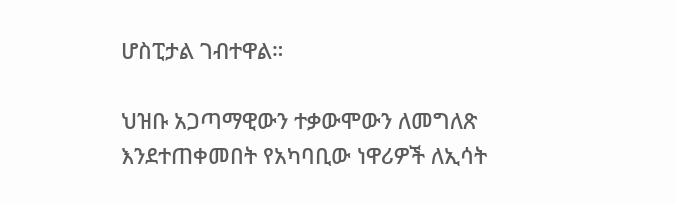ሆስፒታል ገብተዋል።

ህዝቡ አጋጣማዊውን ተቃውሞውን ለመግለጽ እንደተጠቀመበት የአካባቢው ነዋሪዎች ለኢሳት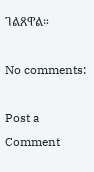ገልጸዋል።

No comments:

Post a Comment